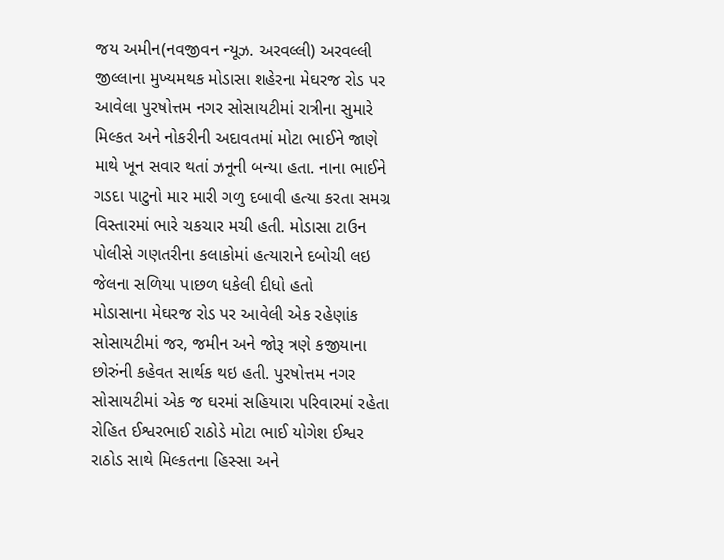જય અમીન(નવજીવન ન્યૂઝ. અરવલ્લી) અરવલ્લી જીલ્લાના મુખ્યમથક મોડાસા શહેરના મેઘરજ રોડ પર આવેલા પુરષોત્તમ નગર સોસાયટીમાં રાત્રીના સુમારે મિલ્કત અને નોકરીની અદાવતમાં મોટા ભાઈને જાણે માથે ખૂન સવાર થતાં ઝનૂની બન્યા હતા. નાના ભાઈને ગડદા પાટુનો માર મારી ગળુ દબાવી હત્યા કરતા સમગ્ર વિસ્તારમાં ભારે ચકચાર મચી હતી. મોડાસા ટાઉન પોલીસે ગણતરીના કલાકોમાં હત્યારાને દબોચી લઇ જેલના સળિયા પાછળ ધકેલી દીધો હતો
મોડાસાના મેઘરજ રોડ પર આવેલી એક રહેણાંક સોસાયટીમાં જર, જમીન અને જોરૂ ત્રણે કજીયાના છોરુંની કહેવત સાર્થક થઇ હતી. પુરષોત્તમ નગર સોસાયટીમાં એક જ ઘરમાં સહિયારા પરિવારમાં રહેતા રોહિત ઈશ્વરભાઈ રાઠોડે મોટા ભાઈ યોગેશ ઈશ્વર રાઠોડ સાથે મિલ્કતના હિસ્સા અને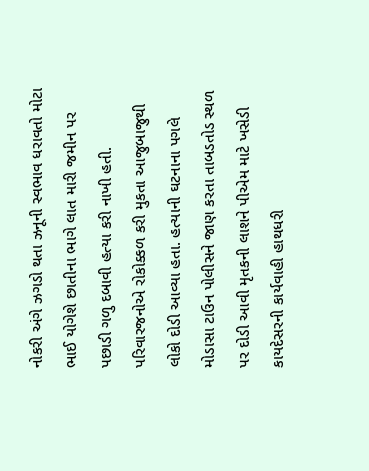નોકરી અંગે ઝગડો થતા ઝનૂની સ્વભાવ ધરાવતો મોટા ભાઈ યોગેશે છાતીના ભાગે લાત મારી જમીન પર પછાડી ગળુ દબાવી હત્યા કરી નાખી હતી. પરિવારજનોએ રોકોક્કળ કરી મુકતા આજુબાજુથી લોકો દોડી આવ્યા હતા. હત્યાની ઘટનાના પગલે મોડાસા ટાઉન પોલીસને જાણ કરતા તાબડતોડ સ્થળ પર દોડી આવી મૃતકની લાશને પીએમ માટે ખસેડી કાયદેસરની કાર્યવાહી હાથધરી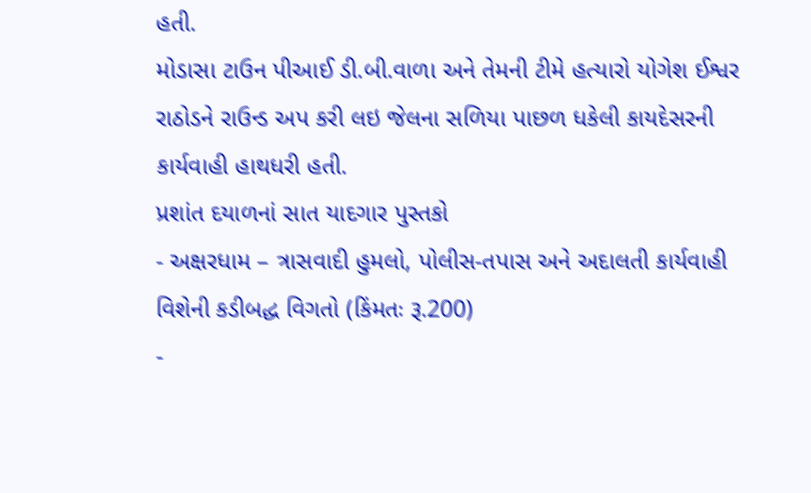હતી.
મોડાસા ટાઉન પીઆઈ ડી.બી.વાળા અને તેમની ટીમે હત્યારો યોગેશ ઈશ્વર રાઠોડને રાઉન્ડ અપ કરી લઇ જેલના સળિયા પાછળ ધકેલી કાયદેસરની કાર્યવાહી હાથધરી હતી.
પ્રશાંત દયાળનાં સાત યાદગાર પુસ્તકો
- અક્ષરધામ – ત્રાસવાદી હુમલો, પોલીસ-તપાસ અને અદાલતી કાર્યવાહી વિશેની કડીબદ્ધ વિગતો (કિંમતઃ રૂ.200)
-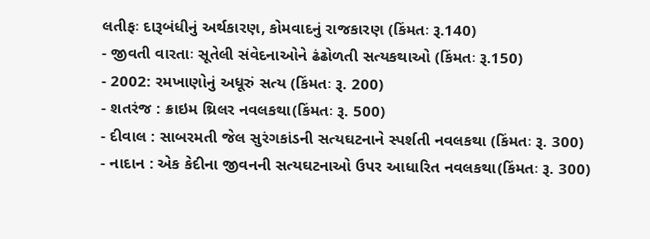લતીફઃ દારૂબંધીનું અર્થકારણ, કોમવાદનું રાજકારણ (કિંમતઃ રૂ.140)
- જીવતી વારતાઃ સૂતેલી સંવેદનાઓને ઢંઢોળતી સત્યકથાઓ (કિંમતઃ રૂ.150)
- 2002: રમખાણોનું અધૂરું સત્ય (કિંમતઃ રૂ. 200)
- શતરંજ : ક્રાઇમ થ્રિલર નવલકથા(કિંમતઃ રૂ. 500)
- દીવાલ : સાબરમતી જેલ સુરંગકાંડની સત્યઘટનાને સ્પર્શતી નવલકથા (કિંમતઃ રૂ. 300)
- નાદાન : એક કેદીના જીવનની સત્યઘટનાઓ ઉપર આધારિત નવલકથા(કિંમતઃ રૂ. 300)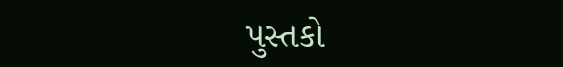પુસ્તકો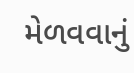મેળવવાનું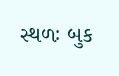સ્થળઃ બુક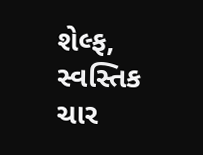શેલ્ફ, સ્વસ્તિક ચાર